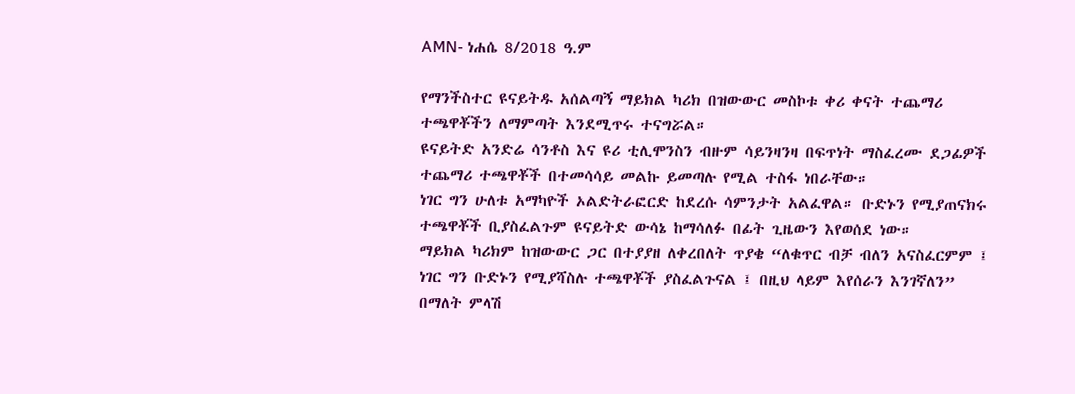AMN- ነሐሴ 8/2018 ዓ.ም

የማንችስተር ዩናይትዱ አሰልጣኝ ማይክል ካሪክ በዝውውር መስኮቱ ቀሪ ቀናት ተጨማሪ ተጫዋቾችን ለማምጣት እንደሚጥሩ ተናግሯል።
ዩናይትድ አንድሬ ሳንቶስ እና ዩሪ ቲሊሞንስን ብዙም ሳይንዛንዛ በፍጥነት ማስፈረሙ ደጋፊዎች ተጨማሪ ተጫዋቾች በተመሳሳይ መልኩ ይመጣሉ የሚል ተስፋ ነበራቸው።
ነገር ግን ሁለቱ አማካዮች ኦልድትራፎርድ ከደረሱ ሳምንታት አልፈዋል። ቡድኑን የሚያጠናክሩ ተጫዋቾች ቢያስፈልጉም ዩናይትድ ውሳኔ ከማሳለፉ በፊት ጊዜውን እየወሰደ ነው።
ማይክል ካሪክም ከዝውውር ጋር በተያያዘ ለቀረበለት ጥያቄ “ለቁጥር ብቻ ብለን አናስፈርምም ፤ ነገር ግን ቡድኑን የሚያሻስሉ ተጫዋቾች ያስፈልጉናል ፤ በዚህ ላይም እየሰራን እንገኛለን” በማለት ምላሽ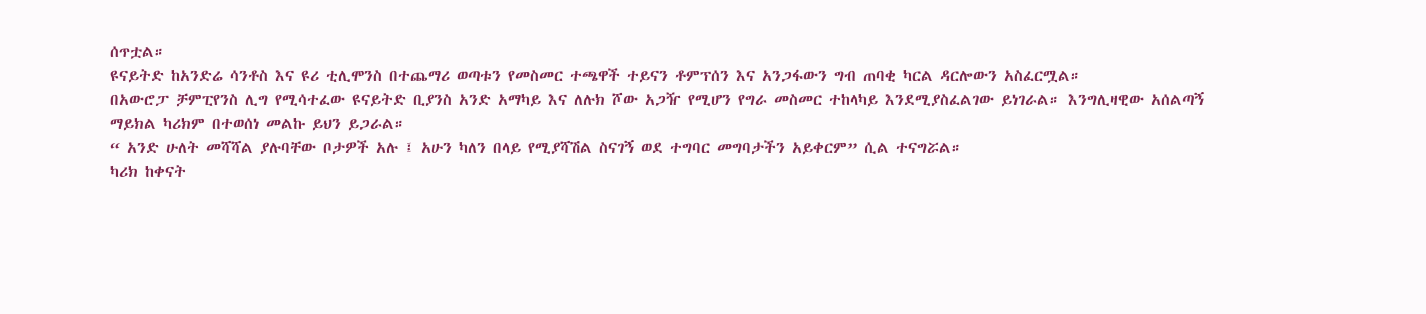ሰጥቷል።
ዩናይትድ ከአንድሬ ሳንቶስ እና ዩሪ ቲሊሞንስ በተጨማሪ ወጣቱን የመስመር ተጫዋች ተይናን ቶምፕሰን እና አንጋፋውን ግብ ጠባቂ ካርል ዳርሎውን አስፈርሟል።
በአውሮፓ ቻምፒየንስ ሊግ የሚሳተፈው ዩናይትድ ቢያንስ አንድ አማካይ እና ለሉክ ሾው አጋዥ የሚሆን የግራ መስመር ተከላካይ እንደሚያስፈልገው ይነገራል። እንግሊዛዊው አሰልጣኝ ማይክል ካሪክም በተወሰነ መልኩ ይህን ይጋራል።
“ አንድ ሁለት መሻሻል ያሉባቸው ቦታዎች አሉ ፤ አሁን ካለን በላይ የሚያሻሽል ስናገኝ ወደ ተግባር መግባታችን አይቀርም” ሲል ተናግሯል።
ካሪክ ከቀናት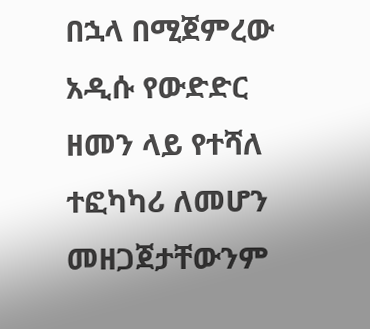በኋላ በሚጀምረው አዲሱ የውድድር ዘመን ላይ የተሻለ ተፎካካሪ ለመሆን መዘጋጀታቸውንም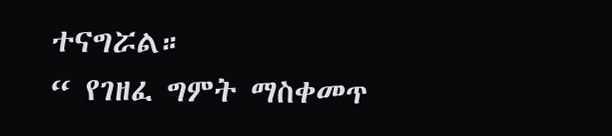ተናግሯል።
“ የገዘፈ ግምት ማስቀመጥ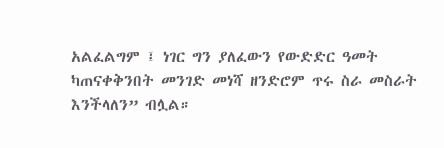አልፈልግም ፤ ነገር ግን ያለፈውን የውድድር ዓመት ካጠናቀቅንበት መንገድ መነሻ ዘንድሮም ጥሩ ስራ መስራት እንችላለን” ብሏል።